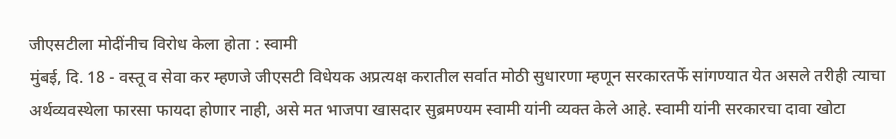जीएसटीला मोदींनीच विरोध केला होता : स्वामी
मुंबई, दि. 18 - वस्तू व सेवा कर म्हणजे जीएसटी विधेयक अप्रत्यक्ष करातील सर्वात मोठी सुधारणा म्हणून सरकारतर्फे सांगण्यात येत असले तरीही त्याचा अर्थव्यवस्थेला फारसा फायदा होणार नाही, असे मत भाजपा खासदार सुब्रमण्यम स्वामी यांनी व्यक्त केले आहे. स्वामी यांनी सरकारचा दावा खोटा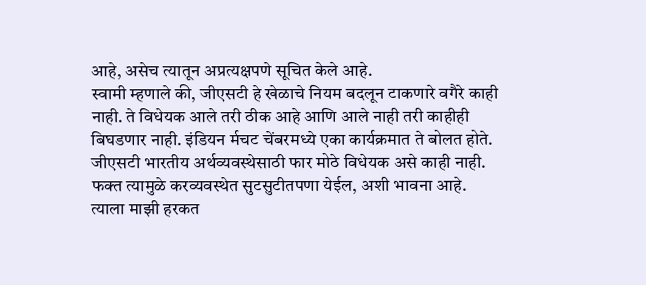आहे, असेच त्यातून अप्रत्यक्षपणे सूचित केले आहे.
स्वामी म्हणाले की, जीएसटी हे खेळाचे नियम बदलून टाकणारे वगैरे काही नाही. ते विधेयक आले तरी ठीक आहे आणि आले नाही तरी काहीही बिघडणार नाही. इंडियन र्मचट चेंबरमध्ये एका कार्यक्रमात ते बोलत होते.
जीएसटी भारतीय अर्थव्यवस्थेसाठी फार मोठे विधेयक असे काही नाही. फक्त त्यामुळे करव्यवस्थेत सुटसुटीतपणा येईल, अशी भावना आहे. त्याला माझी हरकत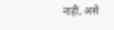नाही, असे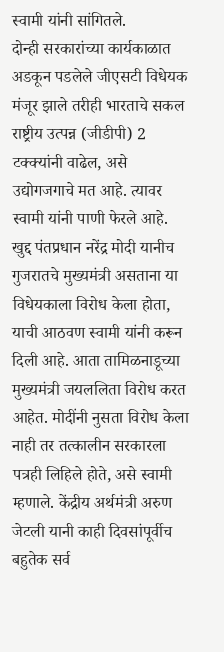स्वामी यांनी सांगितले.
दोन्ही सरकारांच्या कार्यकाळात अडकून पडलेले जीएसटी विधेयक मंजूर झाले तरीही भारताचे सकल राष्ट्रीय उत्पन्न (जीडीपी) 2 टक्क्यांनी वाढेल, असे उद्योगजगाचे मत आहे. त्यावर स्वामी यांनी पाणी फेरले आहे.
खुद्द पंतप्रधान नरेंद्र मोदी यानीच गुजरातचे मुख्यमंत्री असताना या विधेयकाला विरोध केला होता, याची आठवण स्वामी यांनी करून दिली आहे. आता तामिळनाडूच्या मुख्यमंत्री जयललिता विरोध करत आहेत. मोदींनी नुसता विरोध केला नाही तर तत्कालीन सरकारला पत्रही लिहिले होते, असे स्वामी म्हणाले. केंद्रीय अर्थमंत्री अरुण जेटली यानी काही दिवसांपूर्वीच बहुतेक सर्व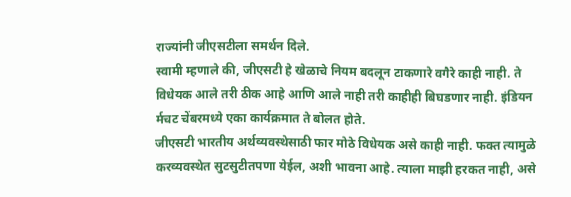राज्यांनी जीएसटीला समर्थन दिले.
स्वामी म्हणाले की, जीएसटी हे खेळाचे नियम बदलून टाकणारे वगैरे काही नाही. ते विधेयक आले तरी ठीक आहे आणि आले नाही तरी काहीही बिघडणार नाही. इंडियन र्मचट चेंबरमध्ये एका कार्यक्रमात ते बोलत होते.
जीएसटी भारतीय अर्थव्यवस्थेसाठी फार मोठे विधेयक असे काही नाही. फक्त त्यामुळे करव्यवस्थेत सुटसुटीतपणा येईल, अशी भावना आहे. त्याला माझी हरकत नाही, असे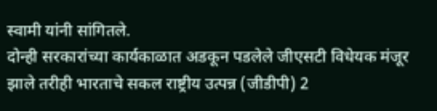स्वामी यांनी सांगितले.
दोन्ही सरकारांच्या कार्यकाळात अडकून पडलेले जीएसटी विधेयक मंजूर झाले तरीही भारताचे सकल राष्ट्रीय उत्पन्न (जीडीपी) 2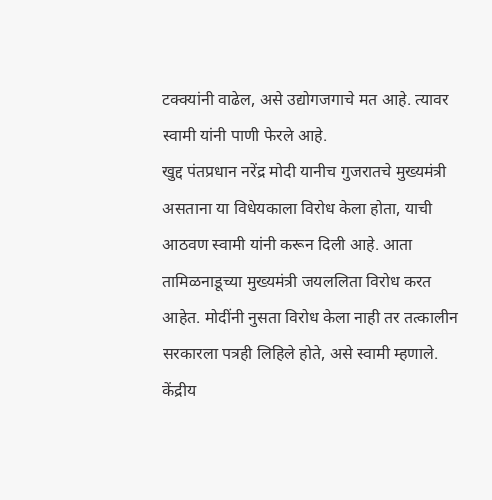टक्क्यांनी वाढेल, असे उद्योगजगाचे मत आहे. त्यावर स्वामी यांनी पाणी फेरले आहे.
खुद्द पंतप्रधान नरेंद्र मोदी यानीच गुजरातचे मुख्यमंत्री असताना या विधेयकाला विरोध केला होता, याची आठवण स्वामी यांनी करून दिली आहे. आता तामिळनाडूच्या मुख्यमंत्री जयललिता विरोध करत आहेत. मोदींनी नुसता विरोध केला नाही तर तत्कालीन सरकारला पत्रही लिहिले होते, असे स्वामी म्हणाले. केंद्रीय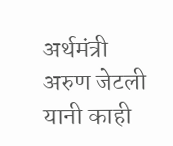अर्थमंत्री अरुण जेटली यानी काही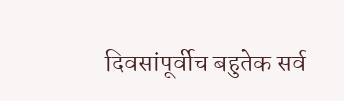दिवसांपूर्वीच बहुतेक सर्व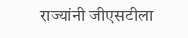राज्यांनी जीएसटीला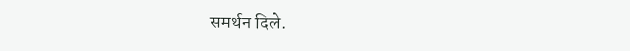समर्थन दिले.